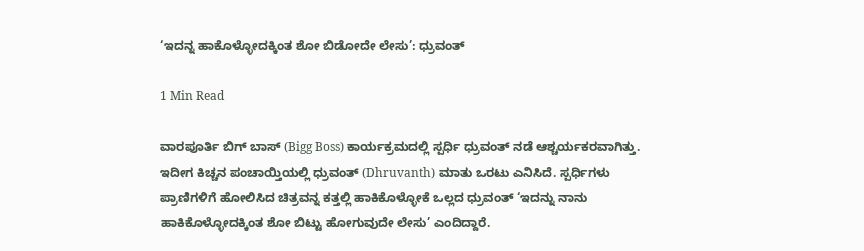‘ಇದನ್ನ ಹಾಕೊಳ್ಳೋದಕ್ಕಿಂತ ಶೋ ಬಿಡೋದೇ ಲೇಸು’: ಧ್ರುವಂತ್

1 Min Read

ವಾರಪೂರ್ತಿ ಬಿಗ್‌ ಬಾಸ್ (Bigg Boss) ಕಾರ್ಯಕ್ರಮದಲ್ಲಿ ಸ್ಪರ್ಧಿ ಧ್ರುವಂತ್ ನಡೆ ಆಶ್ಚರ್ಯಕರವಾಗಿತ್ತು. ಇದೀಗ ಕಿಚ್ಚನ ಪಂಚಾಯ್ತಿಯಲ್ಲಿ ಧ್ರುವಂತ್ (Dhruvanth) ಮಾತು ಒರಟು ಎನಿಸಿದೆ. ಸ್ಪರ್ಧಿಗಳು ಪ್ರಾಣಿಗಳಿಗೆ ಹೋಲಿಸಿದ ಚಿತ್ರವನ್ನ ಕತ್ತಲ್ಲಿ ಹಾಕಿಕೊಳ್ಳೋಕೆ ಒಲ್ಲದ ಧ್ರುವಂತ್ ‘ಇದನ್ನು ನಾನು ಹಾಕಿಕೊಳ್ಳೋದಕ್ಕಿಂತ ಶೋ ಬಿಟ್ಟು ಹೋಗುವುದೇ ಲೇಸು’ ಎಂದಿದ್ದಾರೆ.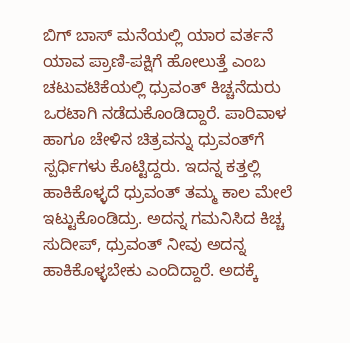ಬಿಗ್‌ ಬಾಸ್ ಮನೆಯಲ್ಲಿ ಯಾರ ವರ್ತನೆ ಯಾವ ಪ್ರಾಣಿ-ಪಕ್ಷಿಗೆ ಹೋಲುತ್ತೆ ಎಂಬ ಚಟುವಟಿಕೆಯಲ್ಲಿ ಧ್ರುವಂತ್ ಕಿಚ್ಚನೆದುರು ಒರಟಾಗಿ ನಡೆದುಕೊಂಡಿದ್ದಾರೆ. ಪಾರಿವಾಳ ಹಾಗೂ ಚೇಳಿನ ಚಿತ್ರವನ್ನು ಧ್ರುವಂತ್‌ಗೆ ಸ್ಪರ್ಧಿಗಳು ಕೊಟ್ಟಿದ್ದರು. ಇದನ್ನ ಕತ್ತಲ್ಲಿ ಹಾಕಿಕೊಳ್ಳದೆ ಧ್ರುವಂತ್ ತಮ್ಮ ಕಾಲ ಮೇಲೆ ಇಟ್ಟುಕೊಂಡಿದ್ರು. ಅದನ್ನ ಗಮನಿಸಿದ ಕಿಚ್ಚ ಸುದೀಪ್, ಧ್ರುವಂತ್ ನೀವು ಅದನ್ನ ಹಾಕಿಕೊಳ್ಳಬೇಕು ಎಂದಿದ್ದಾರೆ. ಅದಕ್ಕೆ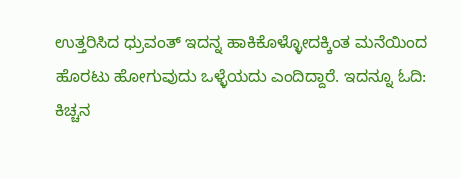ಉತ್ತರಿಸಿದ ಧ್ರುವಂತ್ ಇದನ್ನ ಹಾಕಿಕೊಳ್ಳೋದಕ್ಕಿಂತ ಮನೆಯಿಂದ ಹೊರಟು ಹೋಗುವುದು ಒಳ್ಳೆಯದು ಎಂದಿದ್ದಾರೆ. ಇದನ್ನೂ ಓದಿ: ಕಿಚ್ಚನ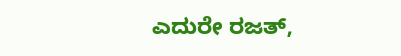ಎದುರೇ ರಜತ್‌,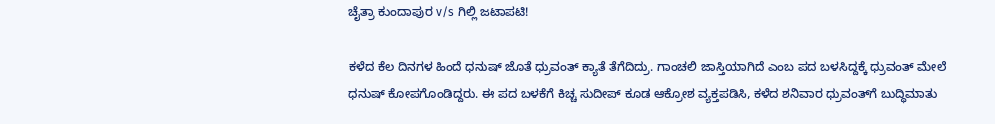ಚೈತ್ರಾ ಕುಂದಾಪುರ v/s ಗಿಲ್ಲಿ ಜಟಾಪಟಿ!

ಕಳೆದ ಕೆಲ ದಿನಗಳ ಹಿಂದೆ ಧನುಷ್ ಜೊತೆ ಧ್ರುವಂತ್ ಕ್ಯಾತೆ ತೆಗೆದಿದ್ರು. ಗಾಂಚಲಿ ಜಾಸ್ತಿಯಾಗಿದೆ ಎಂಬ ಪದ ಬಳಸಿದ್ದಕ್ಕೆ ಧ್ರುವಂತ್ ಮೇಲೆ ಧನುಷ್ ಕೋಪಗೊಂಡಿದ್ದರು. ಈ ಪದ ಬಳಕೆಗೆ ಕಿಚ್ಚ ಸುದೀಪ್ ಕೂಡ ಆಕ್ರೋಶ ವ್ಯಕ್ತಪಡಿಸಿ, ಕಳೆದ ಶನಿವಾರ ಧ್ರುವಂತ್‌ಗೆ ಬುದ್ಧಿಮಾತು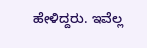ಹೇಳಿದ್ದರು. ಇವೆಲ್ಲ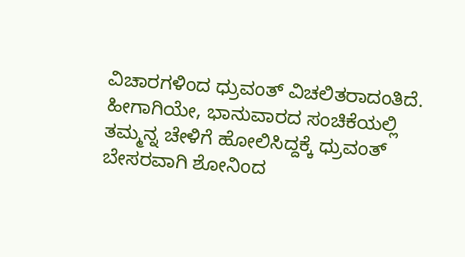ವಿಚಾರಗಳಿಂದ ಧ್ರುವಂತ್ ವಿಚಲಿತರಾದಂತಿದೆ. ಹೀಗಾಗಿಯೇ, ಭಾನುವಾರದ ಸಂಚಿಕೆಯಲ್ಲಿ ತಮ್ಮನ್ನ ಚೇಳಿಗೆ ಹೋಲಿಸಿದ್ದಕ್ಕೆ ಧ್ರುವಂತ್ ಬೇಸರವಾಗಿ ಶೋನಿಂದ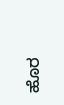ಹೊರ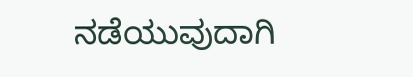ನಡೆಯುವುದಾಗಿ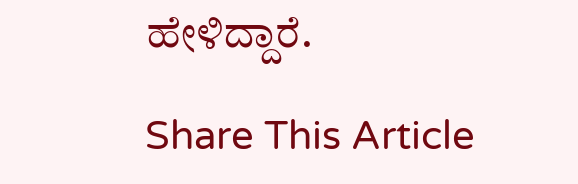ಹೇಳಿದ್ದಾರೆ.

Share This Article